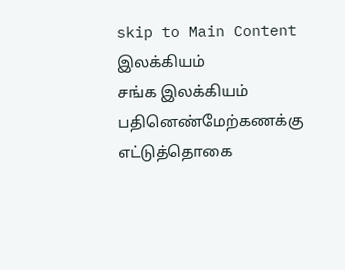skip to Main Content
இலக்கியம்
சங்க இலக்கியம்
பதினெண்மேற்கணக்கு
எட்டுத்தொகை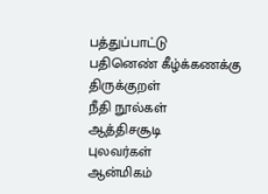பத்துப்பாட்டு
பதினெண் கீழ்க்கணக்கு
திருக்குறள்
நீதி நூல்கள்
ஆத்திசசூடி
புலவர்கள்
ஆன்மிகம்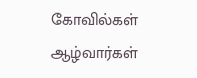கோவில்கள்
ஆழ்வார்கள்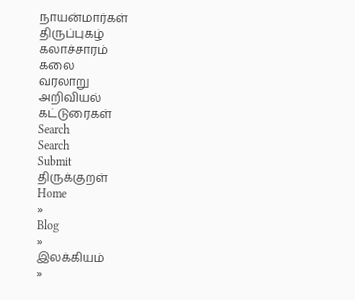நாயன்மார்கள்
திருப்புகழ்
கலாச்சாரம்
கலை
வரலாறு
அறிவியல்
கட்டுரைகள்
Search
Search
Submit
திருக்குறள்
Home
»
Blog
»
இலக்கியம்
»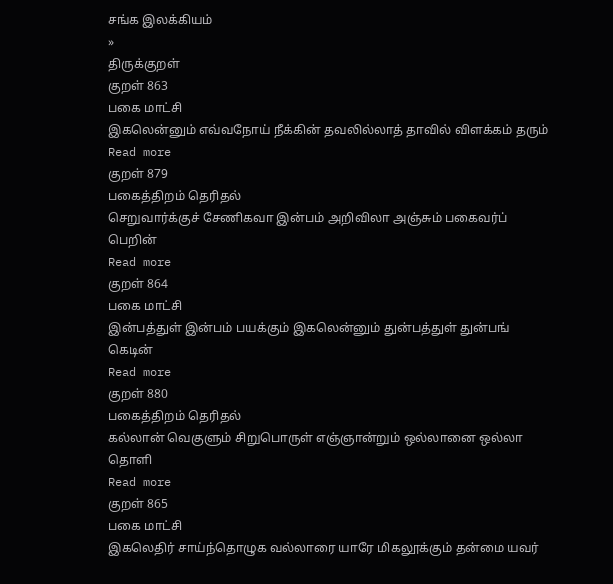சங்க இலக்கியம்
»
திருக்குறள்
குறள் 863
பகை மாட்சி
இகலென்னும் எவ்வநோய் நீக்கின் தவலில்லாத் தாவில் விளக்கம் தரும்
Read more
குறள் 879
பகைத்திறம் தெரிதல்
செறுவார்க்குச் சேணிகவா இன்பம் அறிவிலா அஞ்சும் பகைவர்ப் பெறின்
Read more
குறள் 864
பகை மாட்சி
இன்பத்துள் இன்பம் பயக்கும் இகலென்னும் துன்பத்துள் துன்பங் கெடின்
Read more
குறள் 880
பகைத்திறம் தெரிதல்
கல்லான் வெகுளும் சிறுபொருள் எஞ்ஞான்றும் ஒல்லானை ஒல்லா தொளி
Read more
குறள் 865
பகை மாட்சி
இகலெதிர் சாய்ந்தொழுக வல்லாரை யாரே மிகலூக்கும் தன்மை யவர்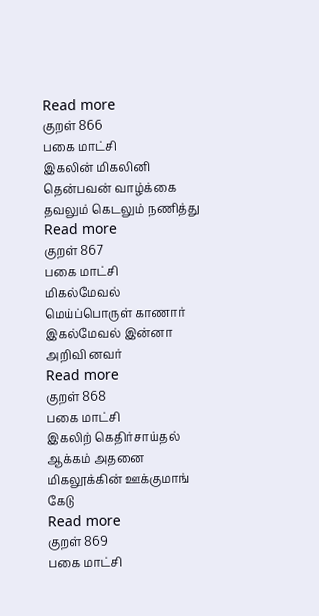Read more
குறள் 866
பகை மாட்சி
இகலின் மிகலினி தென்பவன் வாழ்க்கை தவலும் கெடலும் நணித்து
Read more
குறள் 867
பகை மாட்சி
மிகல்மேவல் மெய்ப்பொருள் காணார் இகல்மேவல் இன்னா அறிவி னவர்
Read more
குறள் 868
பகை மாட்சி
இகலிற் கெதிர்சாய்தல் ஆக்கம் அதனை மிகலூக்கின் ஊக்குமாங் கேடு
Read more
குறள் 869
பகை மாட்சி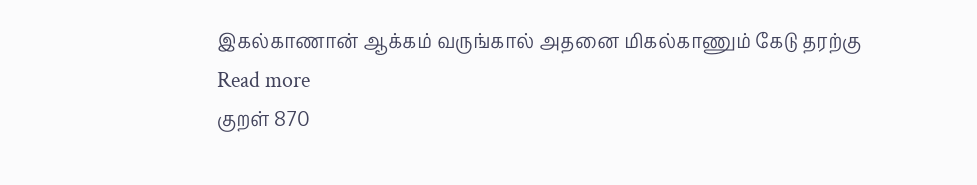இகல்காணான் ஆக்கம் வருங்கால் அதனை மிகல்காணும் கேடு தரற்கு
Read more
குறள் 870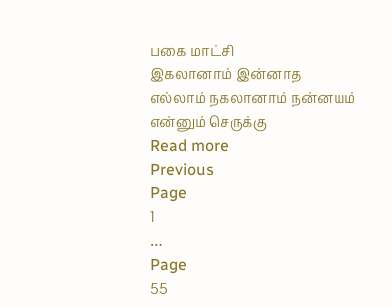பகை மாட்சி
இகலானாம் இன்னாத எல்லாம் நகலானாம் நன்னயம் என்னும் செருக்கு
Read more
Previous
Page
1
…
Page
55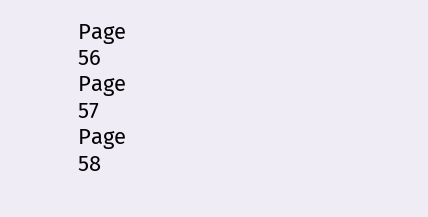Page
56
Page
57
Page
58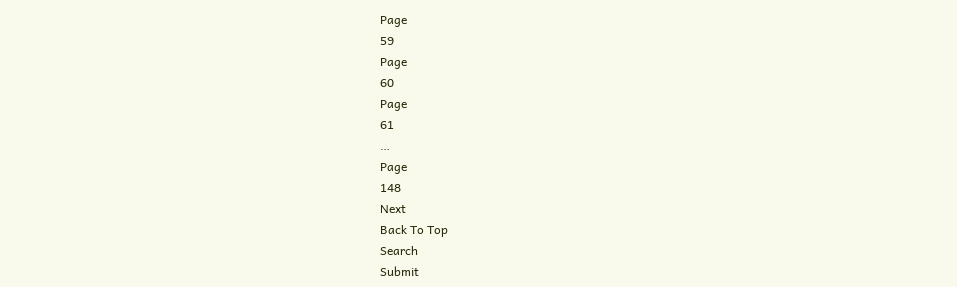Page
59
Page
60
Page
61
…
Page
148
Next
Back To Top
Search
Submit